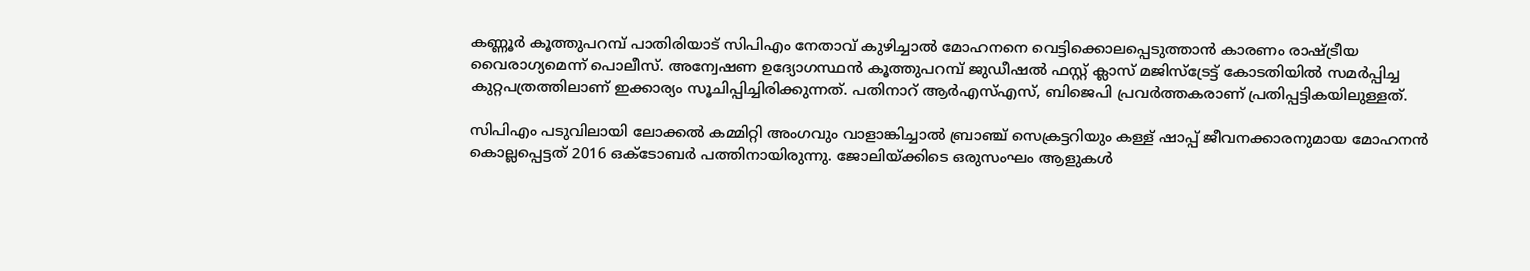കണ്ണൂർ കൂത്തുപറമ്പ് പാതിരിയാട് സിപിഎം നേതാവ് കുഴിച്ചാൽ മോഹനനെ വെട്ടിക്കൊലപ്പെടുത്താന്‍ കാരണം രാഷ്ട്രീയ വൈരാഗ്യമെന്ന് പൊലീസ്. അന്വേഷണ ഉദ്യോഗസ്ഥന്‍ കൂത്തുപറമ്പ് ജുഡീഷൽ ഫസ്റ്റ് ക്ലാസ് മജിസ്‌ട്രേട്ട് കോടതിയിൽ സമര്‍പ്പിച്ച കുറ്റപത്രത്തിലാണ് ഇക്കാര്യം സൂചിപ്പിച്ചിരിക്കുന്നത്. പതിനാറ് ആർഎസ്എസ്, ബിജെപി പ്രവർത്തകരാണ് പ്രതിപ്പട്ടികയിലുള്ളത്.

സിപിഎം പടുവിലായി ലോക്കൽ കമ്മിറ്റി അംഗവും വാളാങ്കിച്ചാൽ ബ്രാഞ്ച് സെക്രട്ടറിയും കള്ള് ഷാപ്പ് ജീവനക്കാരനുമായ മോഹനന്‍ കൊല്ലപ്പെട്ടത് 2016 ഒക്ടോബർ പത്തിനായിരുന്നു. ജോലിയ്ക്കിടെ ഒരുസംഘം ആളുകൾ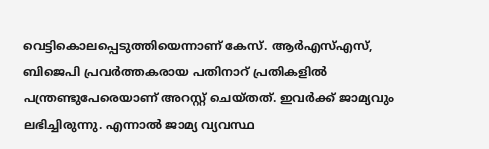വെട്ടികൊലപ്പെടുത്തിയെന്നാണ് കേസ്. ആർഎസ്എസ്, ബിജെപി പ്രവർത്തകരായ പതിനാറ് പ്രതികളില്‍ പന്ത്രണ്ടുപേരെയാണ് അറസ്റ്റ് ചെയ്തത്. ഇവര്‍ക്ക് ജാമ്യവും ലഭിച്ചിരുന്നു. എന്നാല്‍ ജാമ്യ വ്യവസ്ഥ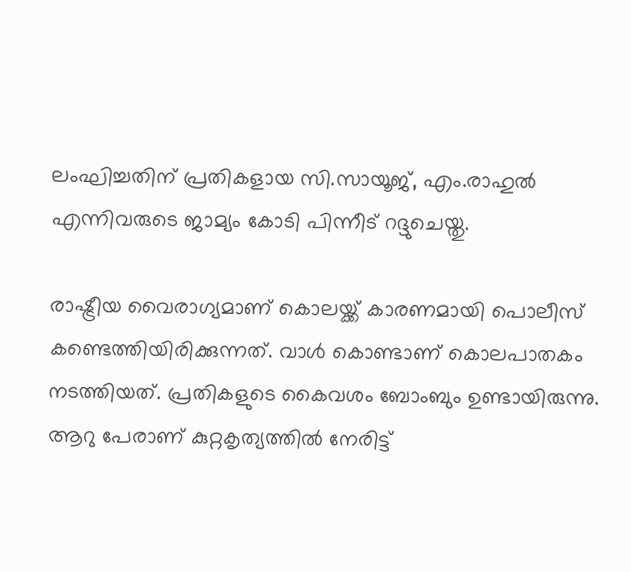ലംഘിച്ചതിന് പ്രതികളായ സി.സായൂജ്, എം.രാഹുല്‍ എന്നിവരുടെ ജാമ്യം കോടി പിന്നീട് റദ്ദുചെയ്തു.

രാഷ്ട്രീയ വൈരാഗ്യമാണ് കൊലയ്ക്ക് കാരണമായി പൊലീസ് കണ്ടെത്തിയിരിക്കുന്നത്. വാള്‍ കൊണ്ടാണ് കൊലപാതകം നടത്തിയത്. പ്രതികളുടെ കൈവശം ബോംബും ഉണ്ടായിരുന്നു. ആറു പേരാണ് കുറ്റകൃത്യത്തിൽ നേരിട്ട്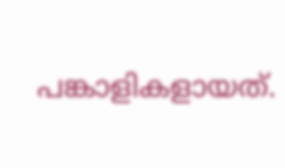പങ്കാളികളായത്.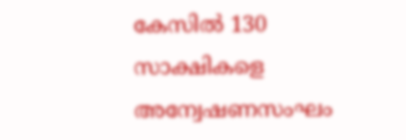കേസിൽ 130 സാക്ഷികളെ അന്വേഷണസംഘം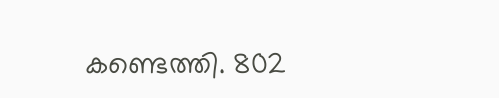കണ്ടെത്തി. 802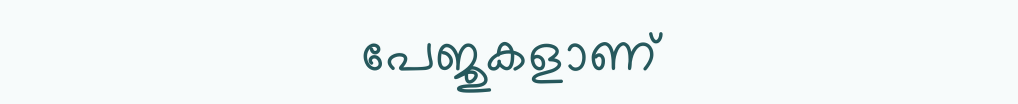പേജുകളാണ്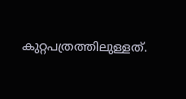കുറ്റപത്രത്തിലുള്ളത്.